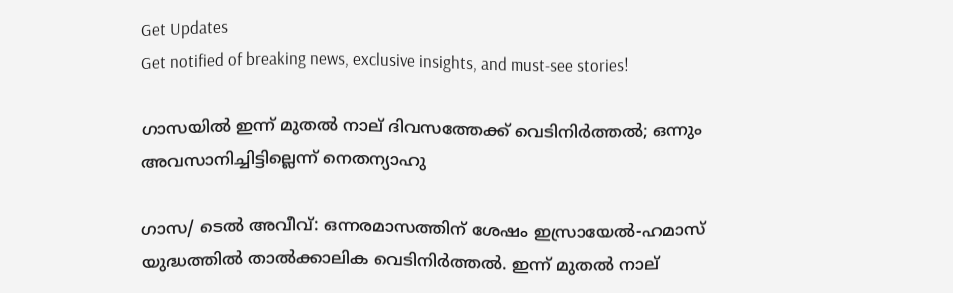Get Updates
Get notified of breaking news, exclusive insights, and must-see stories!

ഗാസയില്‍ ഇന്ന് മുതല്‍ നാല് ദിവസത്തേക്ക് വെടിനിര്‍ത്തല്‍; ഒന്നും അവസാനിച്ചിട്ടില്ലെന്ന് നെതന്യാഹു

ഗാസ/ ടെല്‍ അവീവ്: ഒന്നരമാസത്തിന് ശേഷം ഇസ്രായേല്‍-ഹമാസ് യുദ്ധത്തില്‍ താല്‍ക്കാലിക വെടിനിര്‍ത്തല്‍. ഇന്ന് മുതല്‍ നാല്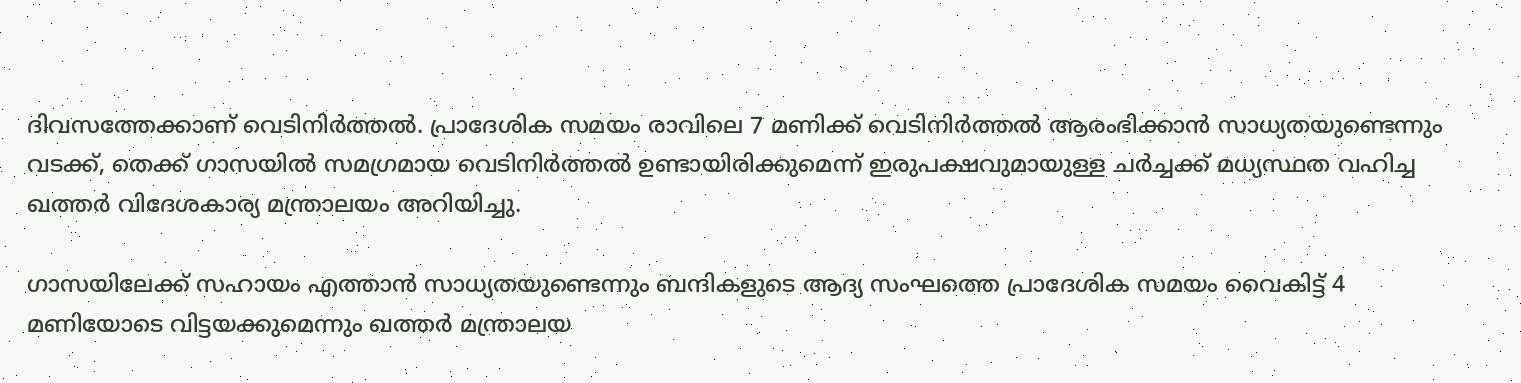ദിവസത്തേക്കാണ് വെടിനിര്‍ത്തല്‍. പ്രാദേശിക സമയം രാവിലെ 7 മണിക്ക് വെടിനിര്‍ത്തല്‍ ആരംഭിക്കാന്‍ സാധ്യതയുണ്ടെന്നും വടക്ക്, തെക്ക് ഗാസയില്‍ സമഗ്രമായ വെടിനിര്‍ത്തല്‍ ഉണ്ടായിരിക്കുമെന്ന് ഇരുപക്ഷവുമായുള്ള ചര്‍ച്ചക്ക് മധ്യസ്ഥത വഹിച്ച ഖത്തര്‍ വിദേശകാര്യ മന്ത്രാലയം അറിയിച്ചു.

ഗാസയിലേക്ക് സഹായം എത്താന്‍ സാധ്യതയുണ്ടെന്നും ബന്ദികളുടെ ആദ്യ സംഘത്തെ പ്രാദേശിക സമയം വൈകിട്ട് 4 മണിയോടെ വിട്ടയക്കുമെന്നും ഖത്തര്‍ മന്ത്രാലയ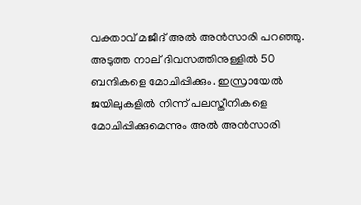വക്താവ് മജീദ് അല്‍ അന്‍സാരി പറഞ്ഞു. അടുത്ത നാല് ദിവസത്തിനുള്ളില്‍ 50 ബന്ദികളെ മോചിപ്പിക്കും. ഇസ്രായേല്‍ ജയിലുകളില്‍ നിന്ന് പലസ്തീനികളെ മോചിപ്പിക്കുമെന്നും അല്‍ അന്‍സാരി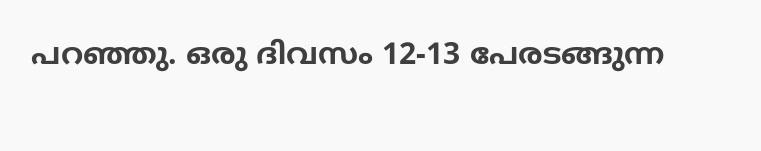പറഞ്ഞു. ഒരു ദിവസം 12-13 പേരടങ്ങുന്ന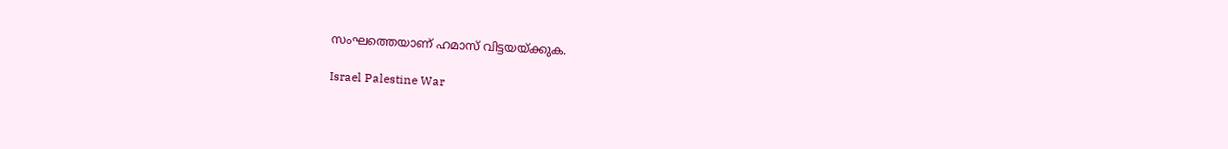സംഘത്തെയാണ് ഹമാസ് വിട്ടയയ്ക്കുക.

Israel Palestine War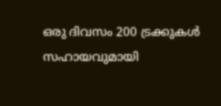ഒരു ദിവസം 200 ട്രക്കുകള്‍ സഹായവുമായി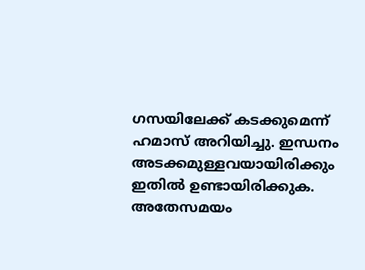ഗസയിലേക്ക് കടക്കുമെന്ന് ഹമാസ് അറിയിച്ചു. ഇന്ധനം അടക്കമുള്ളവയായിരിക്കും ഇതില്‍ ഉണ്ടായിരിക്കുക. അതേസമയം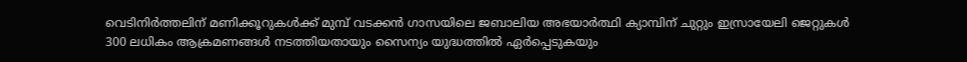വെടിനിര്‍ത്തലിന് മണിക്കൂറുകള്‍ക്ക് മുമ്പ് വടക്കന്‍ ഗാസയിലെ ജബാലിയ അഭയാര്‍ത്ഥി ക്യാമ്പിന് ചുറ്റും ഇസ്രായേലി ജെറ്റുകള്‍ 300 ലധികം ആക്രമണങ്ങള്‍ നടത്തിയതായും സൈന്യം യുദ്ധത്തില്‍ ഏര്‍പ്പെടുകയും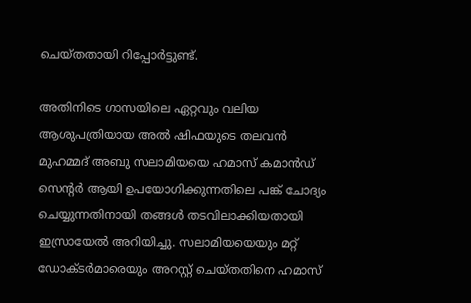ചെയ്തതായി റിപ്പോര്‍ട്ടുണ്ട്.

അതിനിടെ ഗാസയിലെ ഏറ്റവും വലിയ ആശുപത്രിയായ അല്‍ ഷിഫയുടെ തലവന്‍ മുഹമ്മദ് അബു സലാമിയയെ ഹമാസ് കമാന്‍ഡ് സെന്റര്‍ ആയി ഉപയോഗിക്കുന്നതിലെ പങ്ക് ചോദ്യം ചെയ്യുന്നതിനായി തങ്ങള്‍ തടവിലാക്കിയതായി ഇസ്രായേല്‍ അറിയിച്ചു. സലാമിയയെയും മറ്റ് ഡോക്ടര്‍മാരെയും അറസ്റ്റ് ചെയ്തതിനെ ഹമാസ്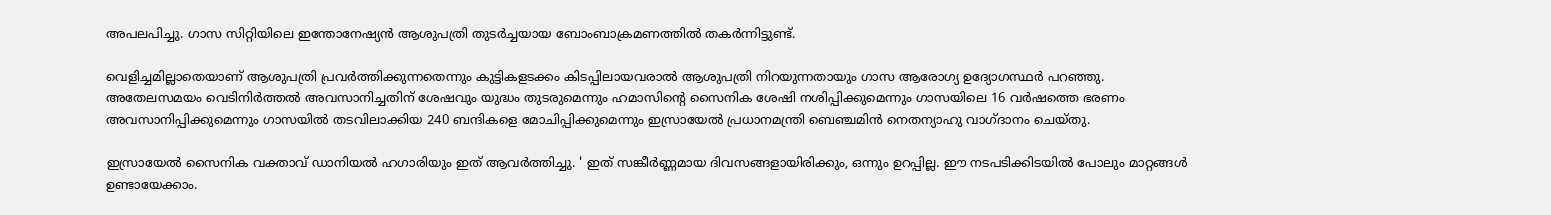അപലപിച്ചു. ഗാസ സിറ്റിയിലെ ഇന്തോനേഷ്യന്‍ ആശുപത്രി തുടര്‍ച്ചയായ ബോംബാക്രമണത്തില്‍ തകര്‍ന്നിട്ടുണ്ട്.

വെളിച്ചമില്ലാതെയാണ് ആശുപത്രി പ്രവര്‍ത്തിക്കുന്നതെന്നും കുട്ടികളടക്കം കിടപ്പിലായവരാല്‍ ആശുപത്രി നിറയുന്നതായും ഗാസ ആരോഗ്യ ഉദ്യോഗസ്ഥര്‍ പറഞ്ഞു. അതേലസമയം വെടിനിര്‍ത്തല്‍ അവസാനിച്ചതിന് ശേഷവും യുദ്ധം തുടരുമെന്നും ഹമാസിന്റെ സൈനിക ശേഷി നശിപ്പിക്കുമെന്നും ഗാസയിലെ 16 വര്‍ഷത്തെ ഭരണം അവസാനിപ്പിക്കുമെന്നും ഗാസയില്‍ തടവിലാക്കിയ 240 ബന്ദികളെ മോചിപ്പിക്കുമെന്നും ഇസ്രായേല്‍ പ്രധാനമന്ത്രി ബെഞ്ചമിന്‍ നെതന്യാഹു വാഗ്ദാനം ചെയ്തു.

ഇസ്രായേല്‍ സൈനിക വക്താവ് ഡാനിയല്‍ ഹഗാരിയും ഇത് ആവര്‍ത്തിച്ചു. ' ഇത് സങ്കീര്‍ണ്ണമായ ദിവസങ്ങളായിരിക്കും, ഒന്നും ഉറപ്പില്ല. ഈ നടപടിക്കിടയില്‍ പോലും മാറ്റങ്ങള്‍ ഉണ്ടായേക്കാം.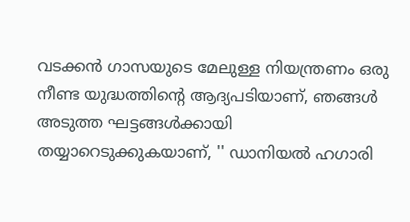വടക്കന്‍ ഗാസയുടെ മേലുള്ള നിയന്ത്രണം ഒരു നീണ്ട യുദ്ധത്തിന്റെ ആദ്യപടിയാണ്, ഞങ്ങള്‍ അടുത്ത ഘട്ടങ്ങള്‍ക്കായി തയ്യാറെടുക്കുകയാണ്, '' ഡാനിയല്‍ ഹഗാരി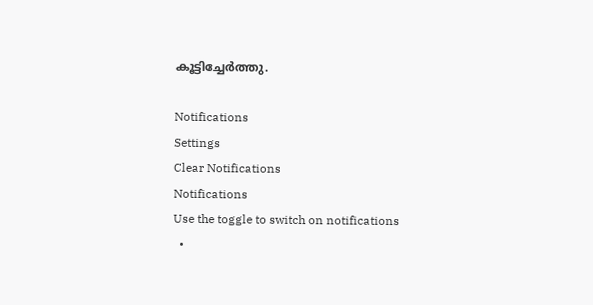കൂട്ടിച്ചേര്‍ത്തു.

Notifications
Settings
Clear Notifications
Notifications
Use the toggle to switch on notifications
  •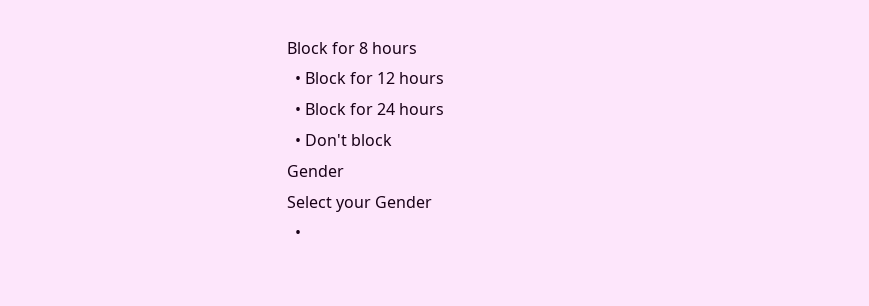Block for 8 hours
  • Block for 12 hours
  • Block for 24 hours
  • Don't block
Gender
Select your Gender
  •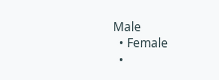Male
  • Female
  •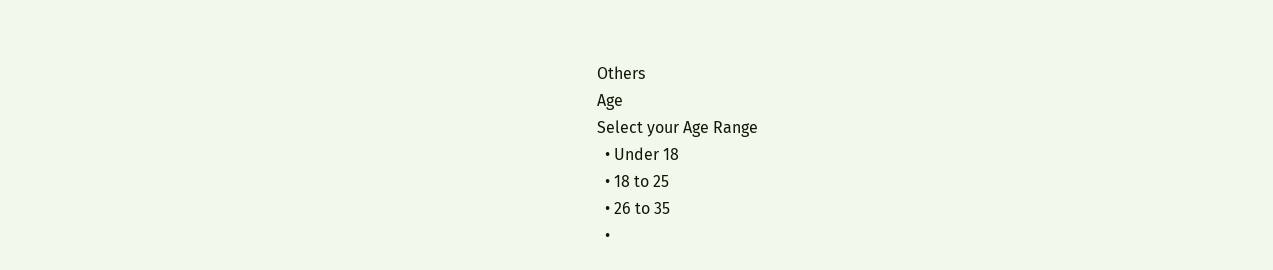Others
Age
Select your Age Range
  • Under 18
  • 18 to 25
  • 26 to 35
  •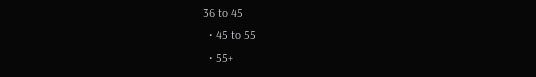36 to 45
  • 45 to 55
  • 55+